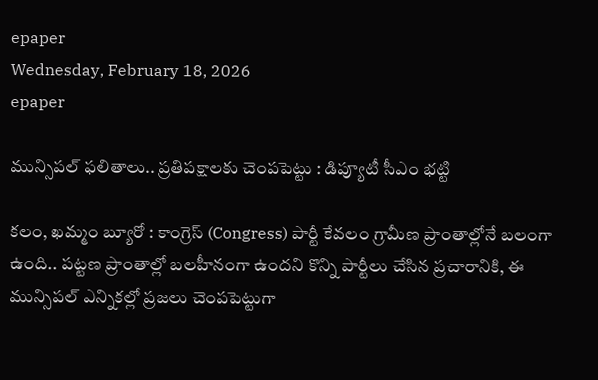epaper
Wednesday, February 18, 2026
epaper

మున్సిపల్ ఫలితాలు.. ప్రతిపక్షాలకు చెంపపెట్టు : డిప్యూటీ సీఎం భట్టి

కలం, ఖమ్మం బ్యూరో : కాంగ్రెస్ (Congress) పార్టీ కేవలం గ్రామీణ ప్రాంతాల్లోనే బలంగా ఉంది.. పట్టణ ప్రాంతాల్లో బలహీనంగా ఉందని కొన్ని పార్టీలు చేసిన ప్రచారానికి, ఈ మున్సిపల్ ఎన్నికల్లో ప్రజలు చెంపపెట్టుగా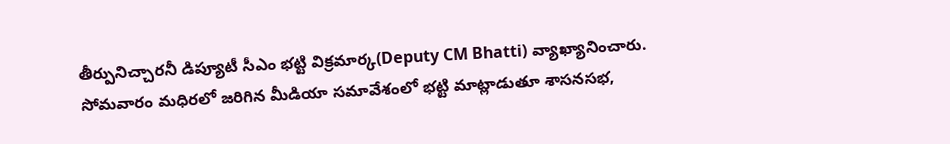తీర్పునిచ్చారనీ డిప్యూటీ సీఎం భట్టి విక్రమార్క(Deputy CM Bhatti) వ్యాఖ్యానించారు. సోమవారం మధిరలో జరిగిన మీడియా సమావేశంలో భట్టి మాట్లాడుతూ శాసనసభ,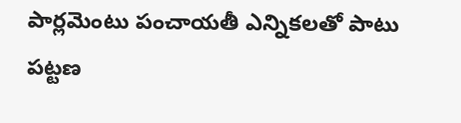పార్లమెంటు పంచాయతీ ఎన్నికలతో పాటు పట్టణ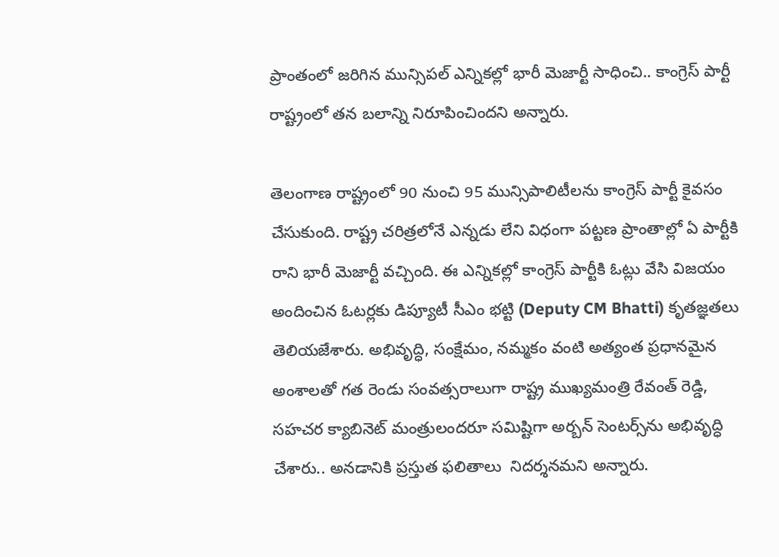ప్రాంతంలో జరిగిన మున్సిపల్ ఎన్నికల్లో భారీ మెజార్టీ సాధించి.. కాంగ్రెస్ పార్టీ రాష్ట్రంలో తన బలాన్ని నిరూపించిందని అన్నారు.

తెలంగాణ రాష్ట్రంలో 90 నుంచి 95 మున్సిపాలిటీలను కాంగ్రెస్ పార్టీ కైవసం చేసుకుంది. రాష్ట్ర చరిత్రలోనే ఎన్నడు లేని విధంగా పట్టణ ప్రాంతాల్లో ఏ పార్టీకి రాని భారీ మెజార్టీ వచ్చింది. ఈ ఎన్నికల్లో కాంగ్రెస్ పార్టీకి ఓట్లు వేసి విజయం అందించిన ఓటర్లకు డిప్యూటీ సీఎం భట్టి (Deputy CM Bhatti) కృతజ్ఞతలు తెలియజేశారు. అభివృద్ధి, సంక్షేమం, నమ్మకం వంటి అత్యంత ప్రధానమైన అంశాలతో గత రెండు సంవత్సరాలుగా రాష్ట్ర ముఖ్యమంత్రి రేవంత్ రెడ్డి, సహచర క్యాబినెట్ మంత్రులందరూ సమిష్టిగా అర్బన్ సెంటర్స్‌ను అభివృద్ధి చేశారు.. అనడానికి ప్రస్తుత ఫలితాలు  నిదర్శనమని అన్నారు.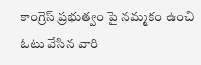కాంగ్రెస్ ప్రభుత్వం పై నమ్మకం ఉంచి ఓటు వేసిన వారి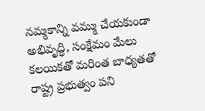నమ్మకాన్ని వమ్ము చేయకుండా అభివృద్ధి, సంక్షేమం మేలు కలయికతో మరింత బాధ్యతతో రాష్ట్ర ప్రభుత్వం పని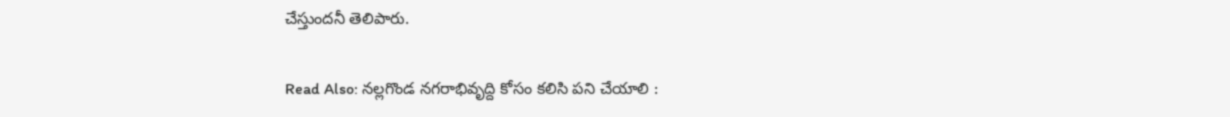చేస్తుందనీ తెలిపారు.

Read Also: నల్లగొండ నగరాభివృద్ది కోసం కలిసి పని చేయాలి :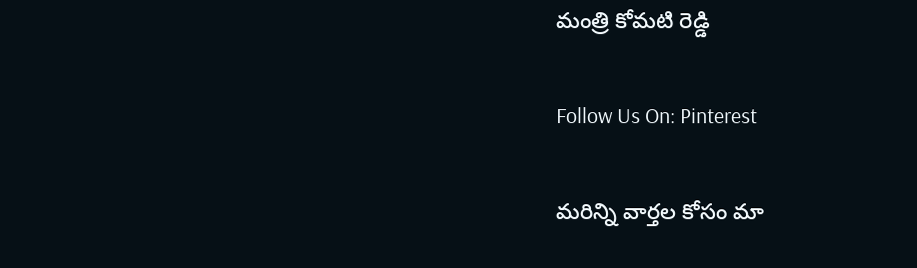మంత్రి కోమటి రెడ్డి

Follow Us On: Pinterest

మ‌రిన్ని వార్త‌ల కోసం మా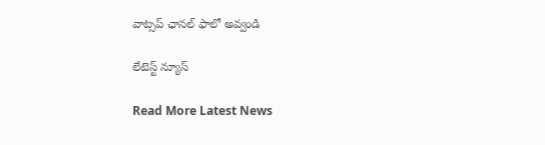వాట్స‌ప్ ఛాన‌ల్ ఫాలో అవ్వండి

లేటెస్ట్ న్యూస్‌

Read More Latest News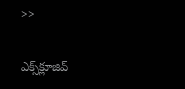>>

ఎక్స్‌క్లూజివ్‌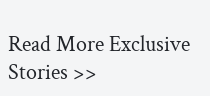Read More Exclusive Stories >>